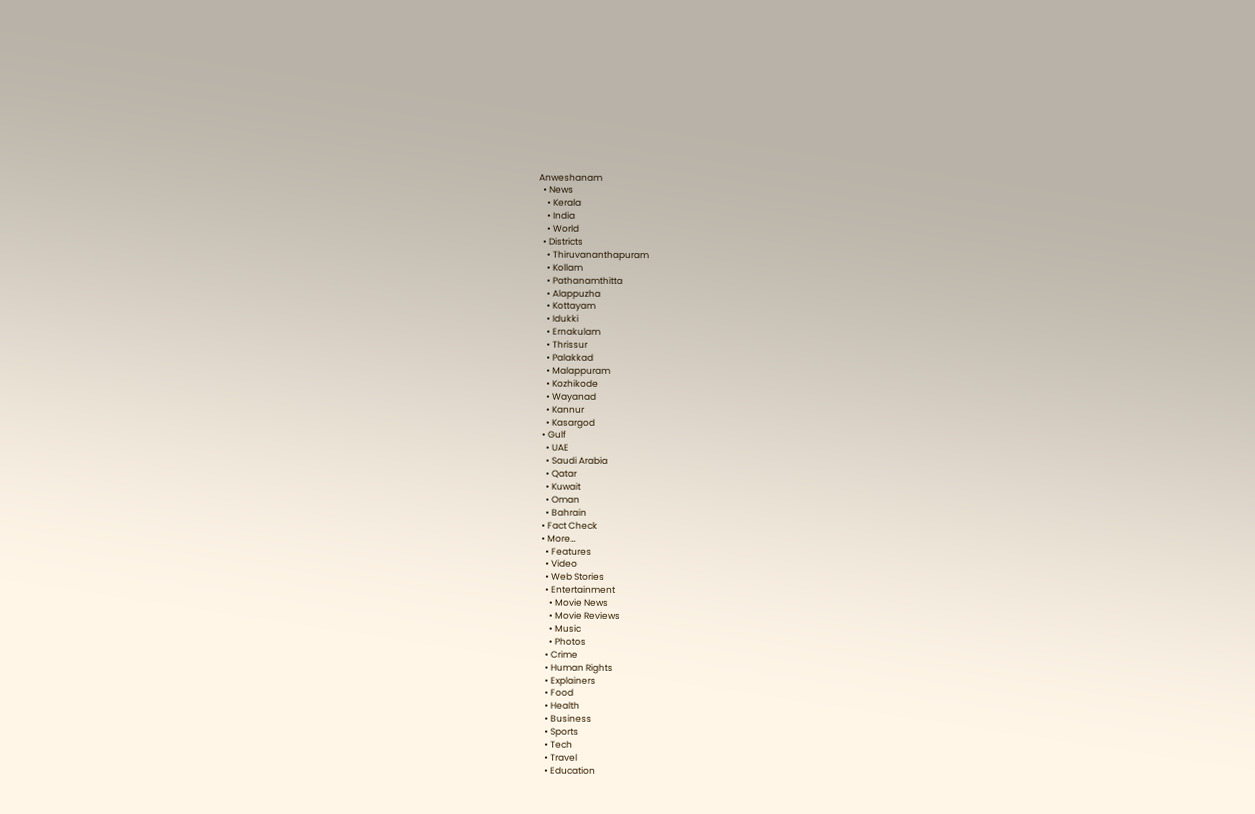Anweshanam
  • News
    • Kerala
    • India
    • World
  • Districts
    • Thiruvananthapuram
    • Kollam
    • Pathanamthitta
    • Alappuzha
    • Kottayam
    • Idukki
    • Ernakulam
    • Thrissur
    • Palakkad
    • Malappuram
    • Kozhikode
    • Wayanad
    • Kannur
    • Kasargod
  • Gulf
    • UAE
    • Saudi Arabia
    • Qatar
    • Kuwait
    • Oman
    • Bahrain
  • Fact Check
  • More…
    • Features
    • Video
    • Web Stories
    • Entertainment
      • Movie News
      • Movie Reviews
      • Music
      • Photos
    • Crime
    • Human Rights
    • Explainers
    • Food
    • Health
    • Business
    • Sports
    • Tech
    • Travel
    • Education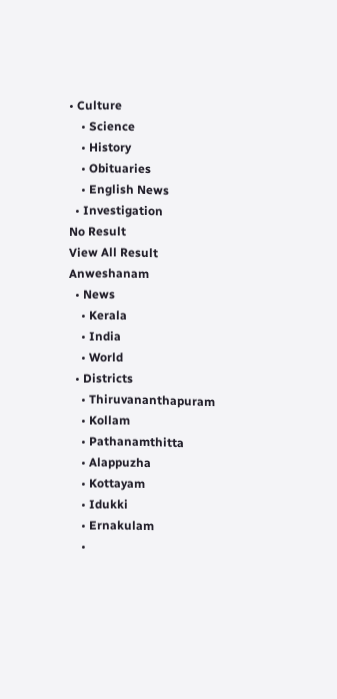• Culture
    • Science
    • History
    • Obituaries
    • English News
  • Investigation
No Result
View All Result
Anweshanam
  • News
    • Kerala
    • India
    • World
  • Districts
    • Thiruvananthapuram
    • Kollam
    • Pathanamthitta
    • Alappuzha
    • Kottayam
    • Idukki
    • Ernakulam
    •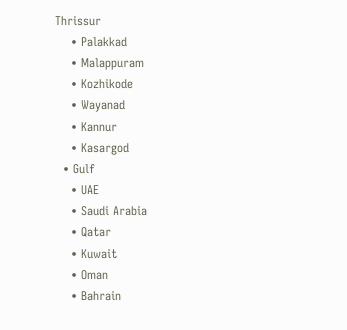Thrissur
    • Palakkad
    • Malappuram
    • Kozhikode
    • Wayanad
    • Kannur
    • Kasargod
  • Gulf
    • UAE
    • Saudi Arabia
    • Qatar
    • Kuwait
    • Oman
    • Bahrain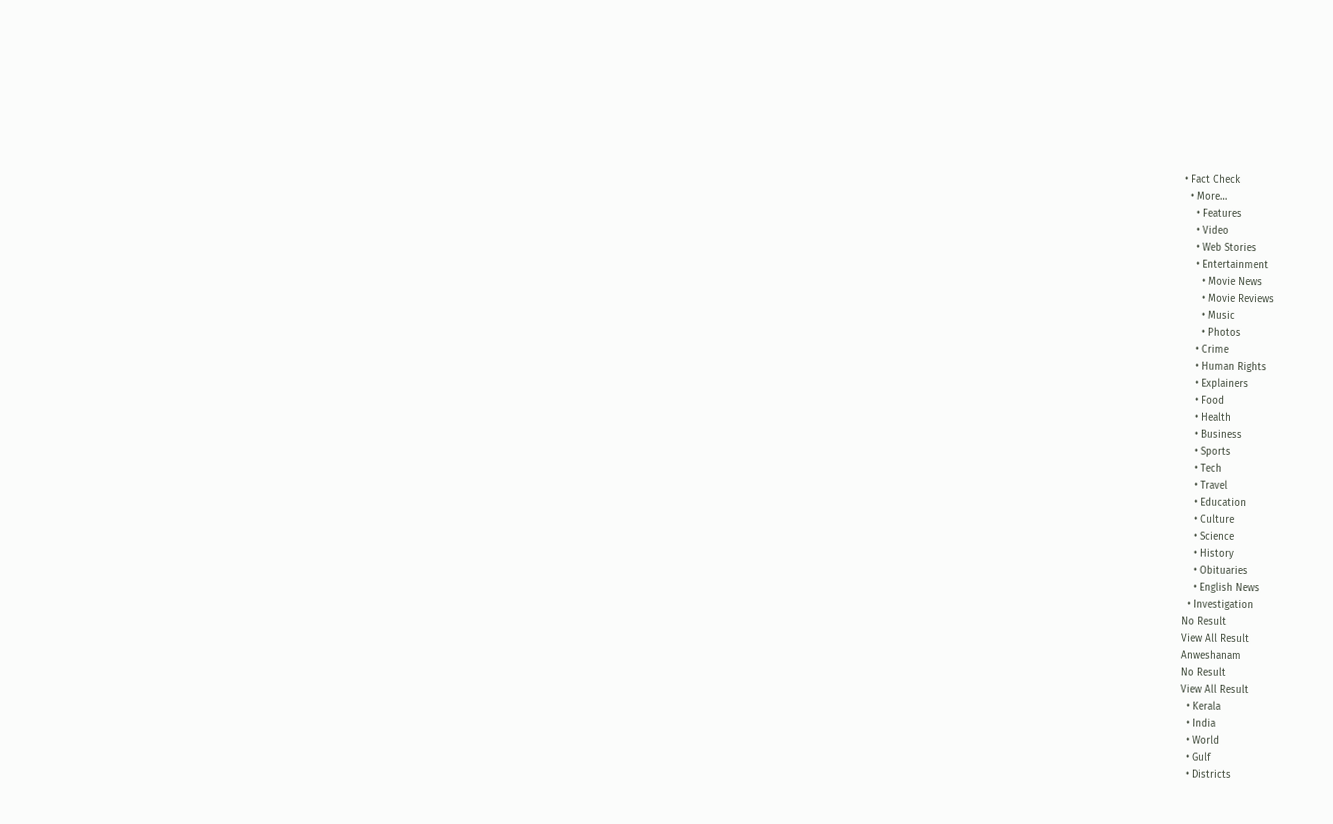• Fact Check
  • More…
    • Features
    • Video
    • Web Stories
    • Entertainment
      • Movie News
      • Movie Reviews
      • Music
      • Photos
    • Crime
    • Human Rights
    • Explainers
    • Food
    • Health
    • Business
    • Sports
    • Tech
    • Travel
    • Education
    • Culture
    • Science
    • History
    • Obituaries
    • English News
  • Investigation
No Result
View All Result
Anweshanam
No Result
View All Result
  • Kerala
  • India
  • World
  • Gulf
  • Districts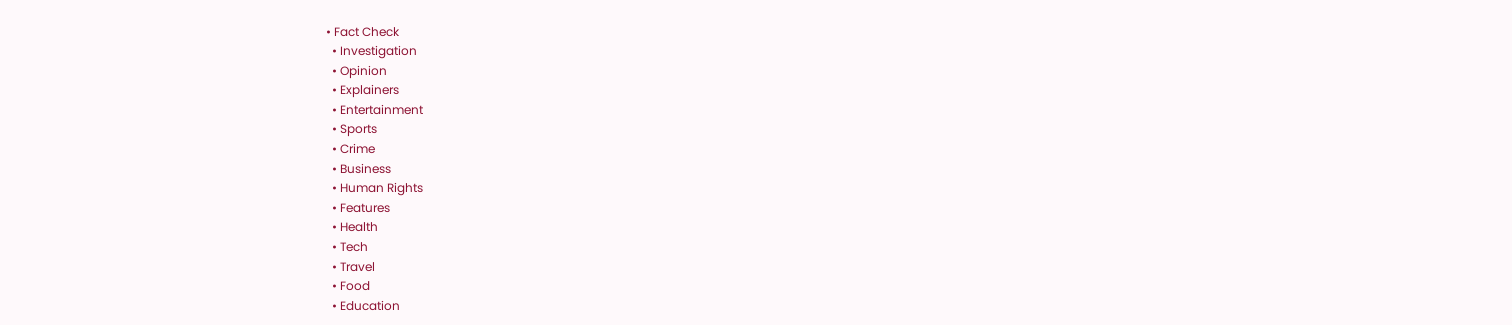• Fact Check
  • Investigation
  • Opinion
  • Explainers
  • Entertainment
  • Sports
  • Crime
  • Business
  • Human Rights
  • Features
  • Health
  • Tech
  • Travel
  • Food
  • Education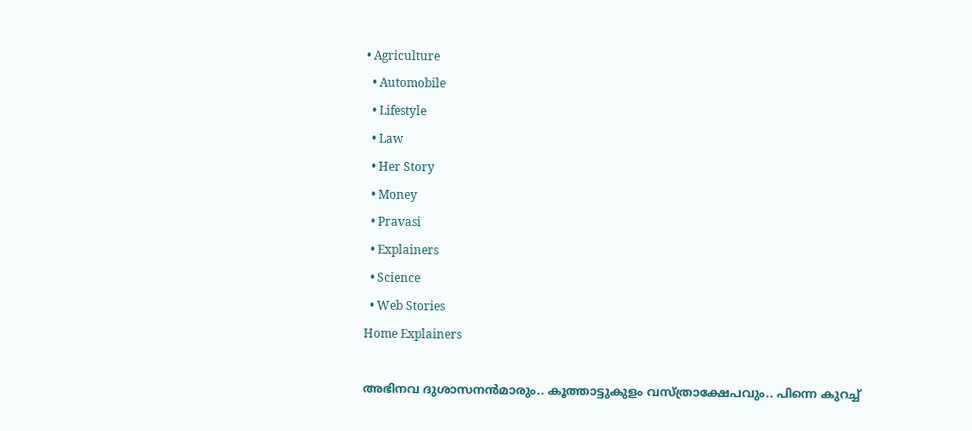• Agriculture
  • Automobile
  • Lifestyle
  • Law
  • Her Story
  • Money
  • Pravasi
  • Explainers
  • Science
  • Web Stories
Home Explainers

അഭിനവ ദുശാസനന്‍മാരും.. കൂത്താട്ടുകുളം വസ്ത്രാക്ഷേപവും.. പിന്നെ കുറച്ച്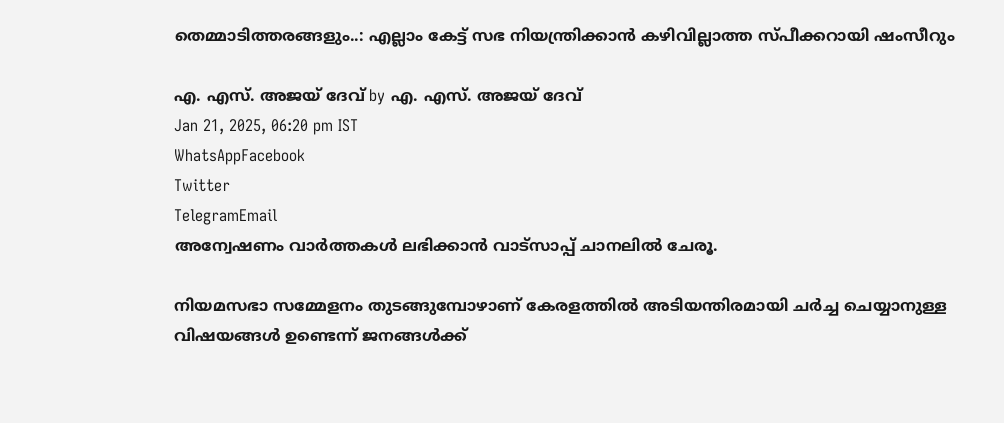തെമ്മാടിത്തരങ്ങളും..: എല്ലാം കേട്ട് സഭ നിയന്ത്രിക്കാന്‍ കഴിവില്ലാത്ത സ്പീക്കറായി ഷംസീറും

എ. എസ്. അജയ് ദേവ് by എ. എസ്. അജയ് ദേവ്
Jan 21, 2025, 06:20 pm IST
WhatsAppFacebook
Twitter
TelegramEmail
അന്വേഷണം വാർത്തകൾ ലഭിക്കാന്‍ വാട്സാപ്പ് ചാനലില്‍ ചേരൂ.

നിയമസഭാ സമ്മേളനം തുടങ്ങുമ്പോഴാണ് കേരളത്തില്‍ അടിയന്തിരമായി ചര്‍ച്ച ചെയ്യാനുള്ള വിഷയങ്ങള്‍ ഉണ്ടെന്ന് ജനങ്ങള്‍ക്ക്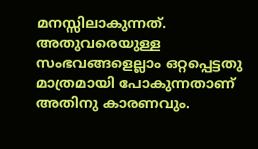മനസ്സിലാകുന്നത്. അതുവരെയുള്ള സംഭവങ്ങളെല്ലാം ഒറ്റപ്പെട്ടതു മാത്രമായി പോകുന്നതാണ് അതിനു കാരണവും.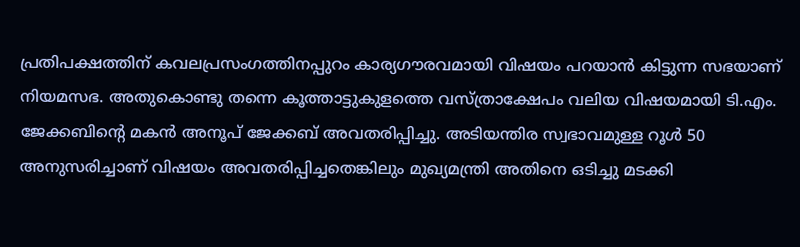പ്രതിപക്ഷത്തിന് കവലപ്രസംഗത്തിനപ്പുറം കാര്യഗൗരവമായി വിഷയം പറയാന്‍ കിട്ടുന്ന സഭയാണ് നിയമസഭ. അതുകൊണ്ടു തന്നെ കൂത്താട്ടുകുളത്തെ വസ്ത്രാക്ഷേപം വലിയ വിഷയമായി ടി.എം. ജേക്കബിന്റെ മകന്‍ അനൂപ് ജേക്കബ് അവതരിപ്പിച്ചു. അടിയന്തിര സ്വഭാവമുള്ള റൂള്‍ 50 അനുസരിച്ചാണ് വിഷയം അവതരിപ്പിച്ചതെങ്കിലും മുഖ്യമന്ത്രി അതിനെ ഒടിച്ചു മടക്കി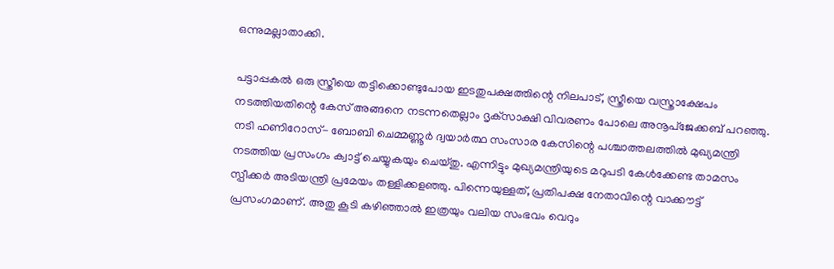ഒന്നുമല്ലാതാക്കി.

പട്ടാപ്പകല്‍ ഒരു സ്ത്രീയെ തട്ടിക്കൊണ്ടുപോയ ഇടതുപക്ഷത്തിന്റെ നിലപാട്, സ്ത്രീയെ വസ്ത്രാക്ഷേപം നടത്തിയതിന്റെ കേസ് അങ്ങനെ നടന്നതെല്ലാം ദൃക്‌സാക്ഷി വിവരണം പോലെ അനൂപ്‌ജേക്കബ് പറഞ്ഞു. നടി ഹണിറോസ്- ബോബി ചെമ്മണ്ണൂര്‍ ദ്വയാര്‍ത്ഥ സംസാര കേസിന്റെ പശ്ചാത്തലത്തില്‍ മുഖ്യമന്ത്രി നടത്തിയ പ്രസംഗം ക്വാട്ട് ചെയ്യുകയും ചെയ്തു. എന്നിട്ടും മുഖ്യമന്ത്രിയുടെ മറുപടി കേള്‍ക്കേണ്ട താമസം സ്പീക്കര്‍ അടിയന്ത്രി പ്രമേയം തള്ളിക്കളഞ്ഞു. പിന്നെയുള്ളത്, പ്രതിപക്ഷ നേതാവിന്റെ വാക്കൗട്ട് പ്രസംഗമാണ്. അതു കൂടി കഴിഞ്ഞാല്‍ ഇത്രയും വലിയ സംഭവം വെറും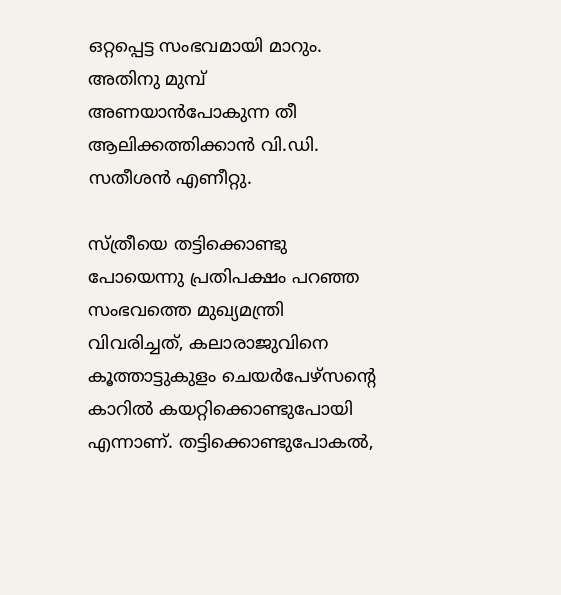ഒറ്റപ്പെട്ട സംഭവമായി മാറും. അതിനു മുമ്പ് അണയാന്‍പോകുന്ന തീ ആലിക്കത്തിക്കാന്‍ വി.ഡി. സതീശന്‍ എണീറ്റു.

സ്ത്രീയെ തട്ടിക്കൊണ്ടു പോയെന്നു പ്രതിപക്ഷം പറഞ്ഞ സംഭവത്തെ മുഖ്യമന്ത്രി വിവരിച്ചത്, കലാരാജുവിനെ കൂത്താട്ടുകുളം ചെയര്‍പേഴ്‌സന്റെ കാറില്‍ കയറ്റിക്കൊണ്ടുപോയി എന്നാണ്. തട്ടിക്കൊണ്ടുപോകല്‍,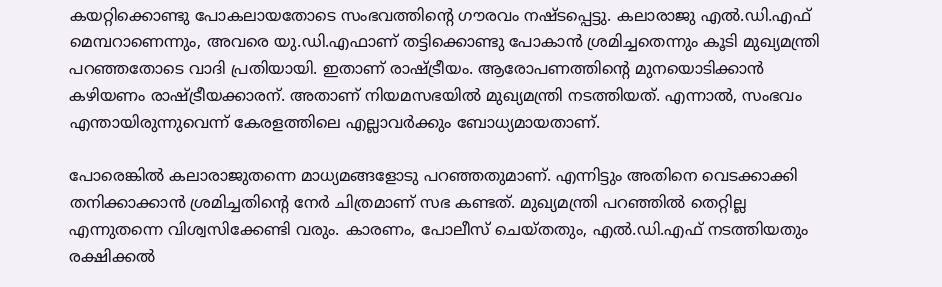കയറ്റിക്കൊണ്ടു പോകലായതോടെ സംഭവത്തിന്റെ ഗൗരവം നഷ്ടപ്പെട്ടു. കലാരാജു എല്‍.ഡി.എഫ് മെമ്പറാണെന്നും, അവരെ യു.ഡി.എഫാണ് തട്ടിക്കൊണ്ടു പോകാന്‍ ശ്രമിച്ചതെന്നും കൂടി മുഖ്യമന്ത്രി പറഞ്ഞതോടെ വാദി പ്രതിയായി. ഇതാണ് രാഷ്ട്രീയം. ആരോപണത്തിന്റെ മുനയൊടിക്കാന്‍ കഴിയണം രാഷ്ട്രീയക്കാരന്. അതാണ് നിയമസഭയില്‍ മുഖ്യമന്ത്രി നടത്തിയത്. എന്നാല്‍, സംഭവം എന്തായിരുന്നുവെന്ന് കേരളത്തിലെ എല്ലാവര്‍ക്കും ബോധ്യമായതാണ്.

പോരെങ്കില്‍ കലാരാജുതന്നെ മാധ്യമങ്ങളോടു പറഞ്ഞതുമാണ്. എന്നിട്ടും അതിനെ വെടക്കാക്കി തനിക്കാക്കാന്‍ ശ്രമിച്ചതിന്റെ നേര്‍ ചിത്രമാണ് സഭ കണ്ടത്. മുഖ്യമന്ത്രി പറഞ്ഞില്‍ തെറ്റില്ല എന്നുതന്നെ വിശ്വസിക്കേണ്ടി വരും. കാരണം, പോലീസ് ചെയ്തതും, എല്‍.ഡി.എഫ് നടത്തിയതും രക്ഷിക്കല്‍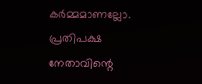കര്‍മ്മമാണല്ലോ. പ്രതിപക്ഷ നേതാവിന്റെ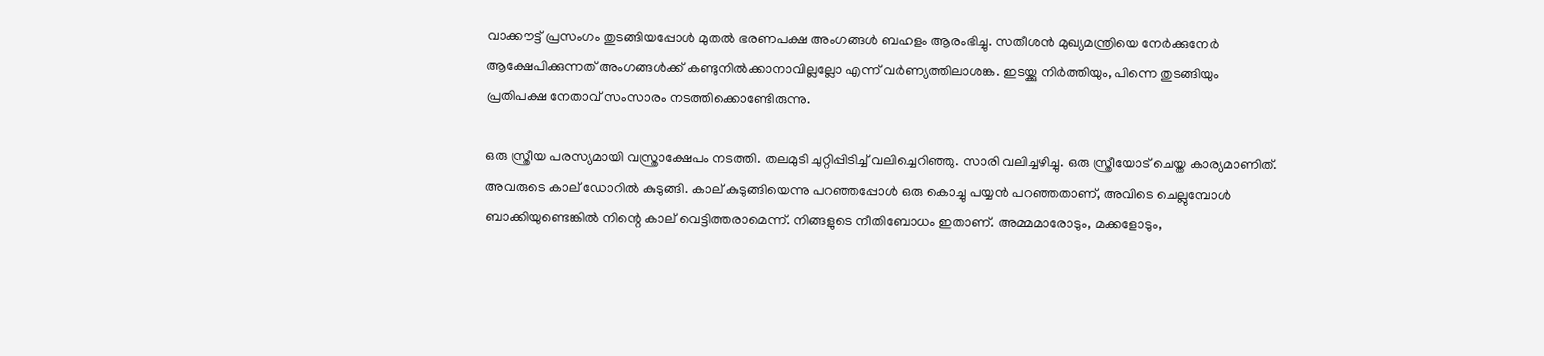വാക്കൗട്ട് പ്രസംഗം തുടങ്ങിയപ്പോള്‍ മുതല്‍ ഭരണപക്ഷ അംഗങ്ങള്‍ ബഹളം ആരംഭിച്ചു. സതീശന്‍ മുഖ്യമന്ത്രിയെ നേര്‍ക്കുനേര്‍ ആക്ഷേപിക്കുന്നത് അംഗങ്ങള്‍ക്ക് കണ്ടുനില്‍ക്കാനാവില്ലല്ലോ എന്ന് വര്‍ണ്യത്തിലാശങ്ക. ഇടയ്ക്കു നിര്‍ത്തിയും, പിന്നെ തുടങ്ങിയും പ്രതിപക്ഷ നേതാവ് സംസാരം നടത്തിക്കൊണ്ടേിരുന്നു.

ഒരു സ്ത്രീയ പരസ്യമായി വസ്ത്രാക്ഷേപം നടത്തി. തലമുടി ചുറ്റിപ്പിടിച്ച് വലിച്ചെറിഞ്ഞു. സാരി വലിച്ചഴിച്ചു. ഒരു സ്ത്രീയോട് ചെയ്ത കാര്യമാണിത്. അവരുടെ കാല് ഡോറില്‍ കുടുങ്ങി. കാല് കുടുങ്ങിയെന്നു പറഞ്ഞപ്പോള്‍ ഒരു കൊച്ചു പയ്യന്‍ പറഞ്ഞതാണ്, അവിടെ ചെല്ലുമ്പോള്‍ ബാക്കിയുണ്ടെങ്കില്‍ നിന്റെ കാല് വെട്ടിത്തരാമെന്ന്. നിങ്ങളുടെ നീതിബോധം ഇതാണ്. അമ്മമാരോടും, മക്കളോടും,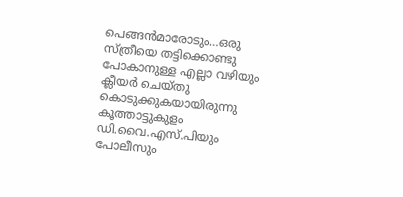പെങ്ങന്‍മാരോടും…ഒരു സ്ത്രീയെ തട്ടിക്കൊണ്ടു പോകാനുള്ള എല്ലാ വഴിയും ക്ലീയര്‍ ചെയ്തു കൊടുക്കുകയായിരുന്നു കൂത്താട്ടുകുളം ഡി.വൈ.എസ്.പിയും പോലീസും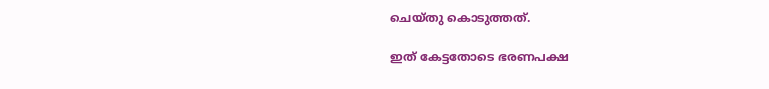ചെയ്തു കൊടുത്തത്.

ഇത് കേട്ടതോടെ ഭരണപക്ഷ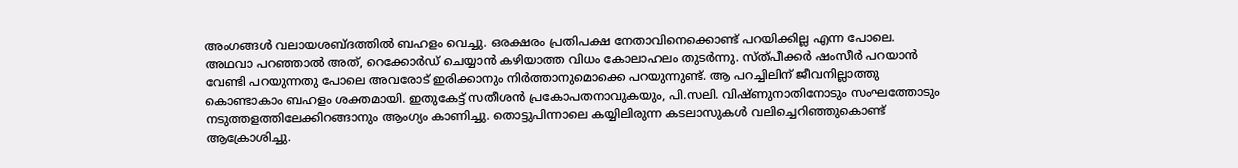അംഗങ്ങള്‍ വലായശബ്ദത്തില്‍ ബഹളം വെച്ചു. ഒരക്ഷരം പ്രതിപക്ഷ നേതാവിനെക്കൊണ്ട് പറയിക്കില്ല എന്ന പോലെ. അഥവാ പറഞ്ഞാല്‍ അത്, റെക്കോര്‍ഡ് ചെയ്യാന്‍ കഴിയാത്ത വിധം കോലാഹലം തുടര്‍ന്നു. സ്ത്പീക്കര്‍ ഷംസീര്‍ പറയാന്‍ വേണ്ടി പറയുന്നതു പോലെ അവരോട് ഇരിക്കാനും നിര്‍ത്താനുമൊക്കെ പറയുന്നുണ്ട്. ആ പറച്ചിലിന് ജീവനില്ലാത്തു കൊണ്ടാകാം ബഹളം ശക്തമായി. ഇതുകേട്ട് സതീശന്‍ പ്രകോപതനാവുകയും, പി.സലി. വിഷ്ണുനാതിനോടും സംഘത്തോടും നടുത്തളത്തിലേക്കിറങ്ങാനും ആംഗ്യം കാണിച്ചു. തൊട്ടുപിന്നാലെ കയ്യിലിരുന്ന കടലാസുകള്‍ വലിച്ചെറിഞ്ഞുകൊണ്ട് ആക്രോശിച്ചു.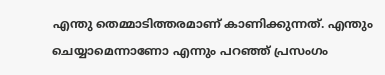എന്തു തെമ്മാടിത്തരമാണ് കാണിക്കുന്നത്. എന്തും ചെയ്യാമെന്നാണോ എന്നും പറഞ്ഞ് പ്രസംഗം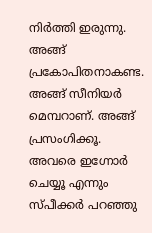നിര്‍ത്തി ഇരുന്നു. അങ്ങ് പ്രകോപിതനാകണ്ട. അങ്ങ് സീനിയര്‍ മെമ്പറാണ്. അങ്ങ് പ്രസംഗിക്കൂ. അവരെ ഇഗ്നോര്‍ ചെയ്യൂ എന്നും സ്പീക്കര്‍ പറഞ്ഞു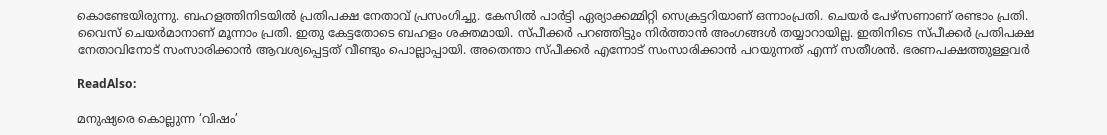കൊണ്ടേയിരുന്നു. ബഹളത്തിനിടയില്‍ പ്രതിപക്ഷ നേതാവ് പ്രസംഗിച്ചു. കേസില്‍ പാര്‍ട്ടി ഏര്യാക്കമ്മിറ്റി സെക്രട്ടറിയാണ് ഒന്നാംപ്രതി. ചെയര്‍ പേഴ്‌സണാണ് രണ്ടാം പ്രതി. വൈസ് ചെയര്‍മാനാണ് മൂന്നാം പ്രതി. ഇതു കേട്ടതോടെ ബഹളം ശക്തമായി. സ്പീക്കര്‍ പറഞ്ഞിട്ടും നിര്‍ത്താന്‍ അംഗങ്ങള്‍ തയ്യാറായില്ല. ഇതിനിടെ സ്പീക്കര്‍ പ്രതിപക്ഷ നേതാവിനോട് സംസാരിക്കാന്‍ ആവശ്യപ്പെട്ടത് വീണ്ടും പൊല്ലാപ്പായി. അതെന്താ സ്പീക്കര്‍ എന്നോട് സംസാരിക്കാന്‍ പറയുന്നത് എന്ന് സതീശന്‍. ഭരണപക്ഷത്തുള്ളവര്‍

ReadAlso:

മനുഷ്യരെ കൊല്ലുന്ന ‘വിഷം’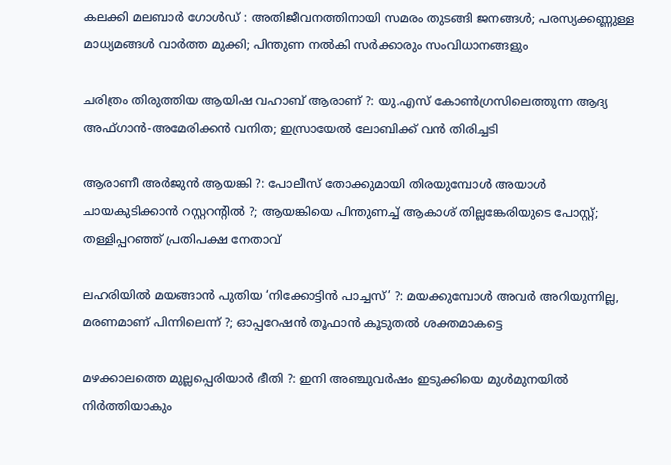കലക്കി മലബാര്‍ ഗോള്‍ഡ് : അതിജീവനത്തിനായി സമരം തുടങ്ങി ജനങ്ങള്‍; പരസ്യക്കണ്ണുള്ള മാധ്യമങ്ങള്‍ വാര്‍ത്ത മുക്കി; പിന്തുണ നല്‍കി സര്‍ക്കാരും സംവിധാനങ്ങളും

ചരിത്രം തിരുത്തിയ ആയിഷ വഹാബ് ആരാണ് ?: യു.എസ് കോണ്‍ഗ്രസിലെത്തുന്ന ആദ്യ അഫ്ഗാന്‍-അമേരിക്കന്‍ വനിത; ഇസ്രായേല്‍ ലോബിക്ക് വന്‍ തിരിച്ചടി

ആരാണീ അര്‍ജുന്‍ ആയങ്കി ?: പോലീസ് തോക്കുമായി തിരയുമ്പോള്‍ അയാള്‍ ചായകുടിക്കാന്‍ റസ്റ്ററന്റില്‍ ?; ആയങ്കിയെ പിന്തുണച്ച് ആകാശ് തില്ലങ്കേരിയുടെ പോസ്റ്റ്; തള്ളിപ്പറഞ്ഞ് പ്രതിപക്ഷ നേതാവ്

ലഹരിയില്‍ മയങ്ങാന്‍ പുതിയ ‘നിക്കോട്ടിന്‍ പാച്ചസ്’ ?: മയക്കുമ്പോള്‍ അവര്‍ അറിയുന്നില്ല, മരണമാണ് പിന്നിലെന്ന് ?; ഓപ്പറേഷന്‍ തൂഫാന്‍ കൂടുതല്‍ ശക്തമാകട്ടെ

മഴക്കാലത്തെ മുല്ലപ്പെരിയാര്‍ ഭീതി ?: ഇനി അഞ്ചുവര്‍ഷം ഇടുക്കിയെ മുള്‍മുനയില്‍ നിര്‍ത്തിയാകും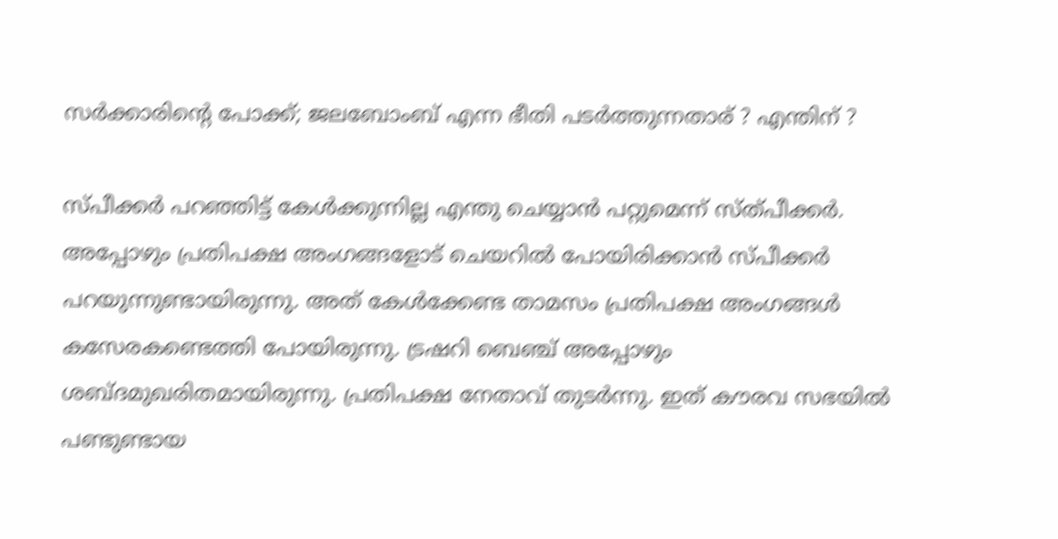സര്‍ക്കാരിന്റെ പോക്ക്; ജലബോംബ് എന്ന ഭീതി പടര്‍ത്തുന്നതാര് ? എന്തിന് ?

സ്പീക്കര്‍ പറഞ്ഞിട്ട് കേള്‍ക്കുന്നില്ല എന്തു ചെയ്യാന്‍ പറ്റുമെന്ന് സ്ത്പീക്കര്‍. അപ്പോഴും പ്രതിപക്ഷ അംഗങ്ങളോട് ചെയറില്‍ പോയിരിക്കാന്‍ സ്പീക്കര്‍ പറയുന്നുണ്ടായിരുന്നു. അത് കേള്‍ക്കേണ്ട താമസം പ്രതിപക്ഷ അംഗങ്ങള്‍ കസേരകണ്ടെത്തി പോയിരുന്നു. ട്രഷറി ബെഞ്ച് അപ്പോഴും ശബ്ദമുഖരിതമായിരുന്നു. പ്രതിപക്ഷ നേതാവ് തുടര്‍ന്നു. ഇത് കൗരവ സഭയില്‍ പണ്ടുണ്ടായ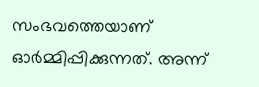സംഭവത്തെയാണ് ഓര്‍മ്മിപ്പിക്കുന്നത്. അന്ന്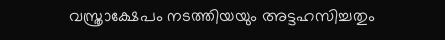വസ്ത്രാക്ഷേപം നടത്തിയയും അട്ടഹസിച്ചതും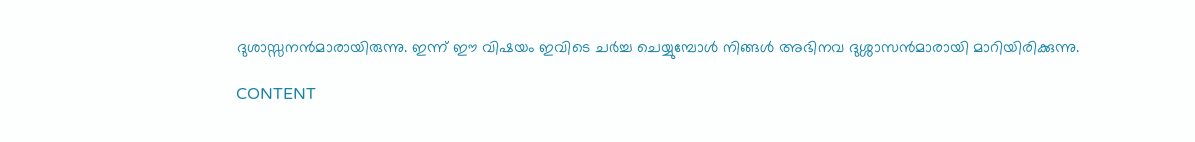ദുശാസ്സനന്‍മാരായിരുന്നു. ഇന്ന് ഈ വിഷയം ഇവിടെ ചര്‍ച്ച ചെയ്യുമ്പോള്‍ നിങ്ങള്‍ അഭിനവ ദുശ്ശാസന്‍മാരായി മാറിയിരിക്കുന്നു.

CONTENT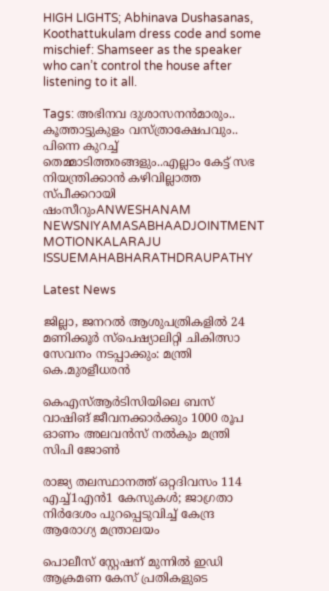HIGH LIGHTS; Abhinava Dushasanas, Koothattukulam dress code and some mischief: Shamseer as the speaker who can’t control the house after listening to it all.

Tags: അഭിനവ ദുശാസനന്‍മാരും.. കൂത്താട്ടുകുളം വസ്ത്രാക്ഷേപവും.. പിന്നെ കുറച്ച് തെമ്മാടിത്തരങ്ങളും..എല്ലാം കേട്ട് സഭ നിയന്ത്രിക്കാന്‍ കഴിവില്ലാത്ത സ്പീക്കറായി ഷംസീറുംANWESHANAM NEWSNIYAMASABHAADJOINTMENT MOTIONKALARAJU ISSUEMAHABHARATHDRAUPATHY

Latest News

ജില്ലാ, ജനറൽ ആശുപത്രികളിൽ 24 മണിക്കൂർ സ്പെഷ്യാലിറ്റി ചികിത്സാ സേവനം നടപ്പാക്കും: മന്ത്രി കെ.മുരളീധരൻ

കെഎസ്ആർടിസിയിലെ ബസ് വാഷിങ് ജീവനക്കാർക്കും 1000 രൂപ ഓണം അലവൻസ് നൽകും മന്ത്രി സിപി ജോൺ

രാജ്യ തലസ്ഥാനത്ത് ഒറ്റദിവസം 114 എച്ച്1എൻ1 കേസുകൾ; ജാഗ്രതാ നിർദേശം പുറപ്പെടുവിച്ച് കേന്ദ്ര ആരോഗ്യ മന്ത്രാലയം

പൊലീസ് സ്റ്റേഷന് മുന്നിൽ ഇഡി ആക്രമണ കേസ് പ്രതികളുടെ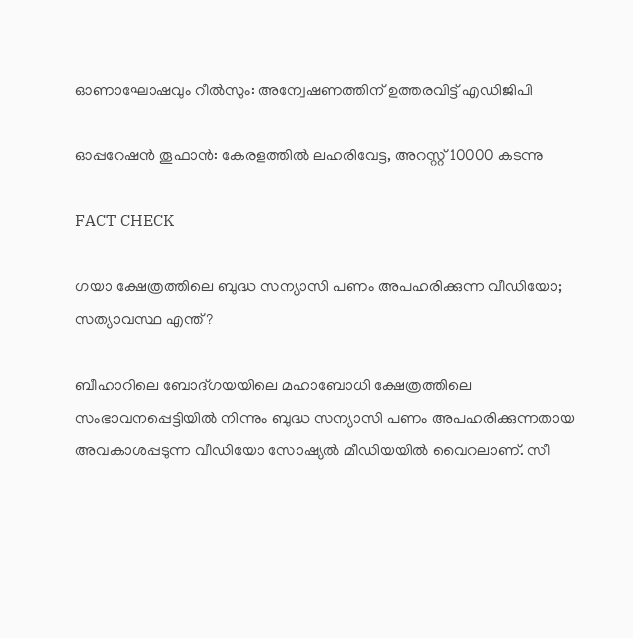ഓണാഘോഷവും റീൽസും: അന്വേഷണത്തിന് ഉത്തരവിട്ട് എഡിജിപി

ഓപ്പറേഷന്‍ തൂഫാന്‍: കേരളത്തിൽ ലഹരിവേട്ട, അറസ്റ്റ് 10000 കടന്നു

FACT CHECK

ഗയാ ക്ഷേത്രത്തിലെ ബുദ്ധ സന്യാസി പണം അപഹരിക്കുന്ന വീഡിയോ; സത്യാവസ്ഥ എന്ത്?

ബീഹാറിലെ ബോദ്ഗയയിലെ മഹാബോധി ക്ഷേത്രത്തിലെ സംഭാവനപ്പെട്ടിയില്‍ നിന്നും ബുദ്ധ സന്യാസി പണം അപഹരിക്കുന്നതായ അവകാശപ്പടുന്ന വീഡിയോ സോഷ്യല്‍ മീഡിയയില്‍ വൈറലാണ്. സീ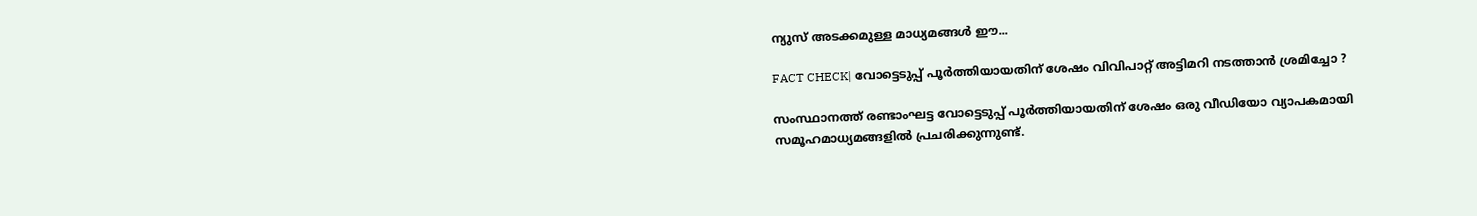ന്യുസ് അടക്കമുള്ള മാധ്യമങ്ങള്‍ ഈ...

FACT CHECK| വോട്ടെടുപ്പ് പൂർത്തിയായതിന് ശേഷം വിവിപാറ്റ് അട്ടിമറി നടത്താൻ ശ്രമിച്ചോ ?

സംസ്ഥാനത്ത് രണ്ടാംഘട്ട വോട്ടെടുപ്പ് പൂർത്തിയായതിന് ശേഷം ഒരു വീഡിയോ വ്യാപകമായി സമൂഹമാധ്യമങ്ങളിൽ പ്രചരിക്കുന്നുണ്ട്.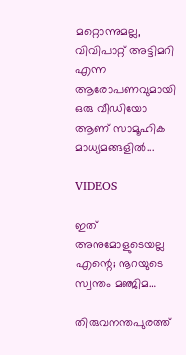മറ്റൊന്നുമല്ല, വിവിപാറ്റ് അട്ടിമറി എന്ന ആരോപണവുമായി ഒരു വീഡിയോ ആണ് സാമൂഹിക മാധ്യമങ്ങളിൽ...

VIDEOS

ഇത് അനുമോളുടെയല്ല എന്റെ; നൂറയുടെ സ്വന്തം മഞ്ജിമ…

തിരുവനന്തപുരത്ത്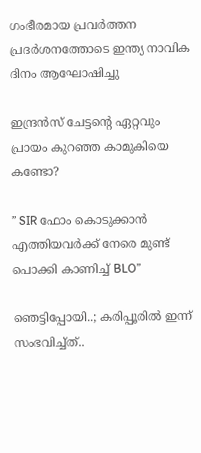ഗംഭീരമായ പ്രവർത്തന പ്രദർശനത്തോടെ ഇന്ത്യ നാവിക ദിനം ആഘോഷിച്ചു

ഇന്ദ്രൻസ് ചേട്ടന്റെ ഏറ്റവും പ്രായം കുറഞ്ഞ കാമുകിയെ കണ്ടോ?

” SIR ഫോം കൊടുക്കാൻ എത്തിയവർക്ക് നേരെ മുണ്ട് പൊക്കി കാണിച്ച് BLO”

ഞെട്ടിപ്പോയി..; കരിപ്പൂരിൽ ഇന്ന് സംഭവിച്ച്ത്..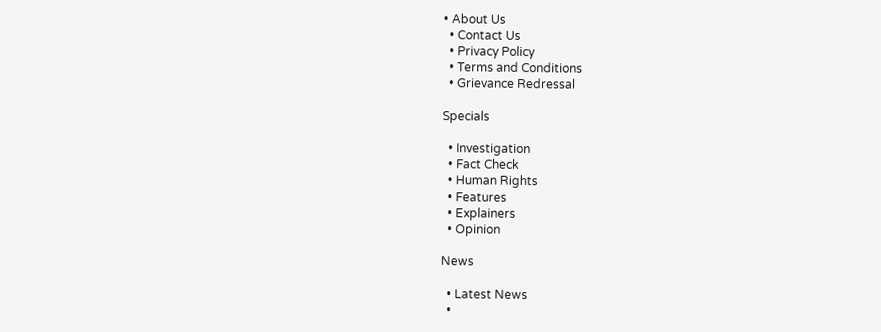• About Us
  • Contact Us
  • Privacy Policy
  • Terms and Conditions
  • Grievance Redressal

Specials

  • Investigation
  • Fact Check
  • Human Rights
  • Features
  • Explainers
  • Opinion

News

  • Latest News
  •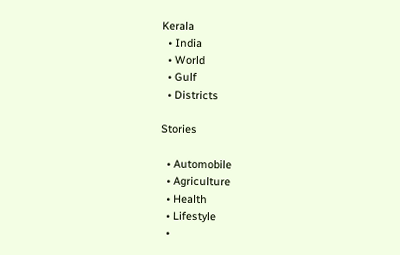Kerala
  • India
  • World
  • Gulf
  • Districts

Stories

  • Automobile
  • Agriculture
  • Health
  • Lifestyle
  •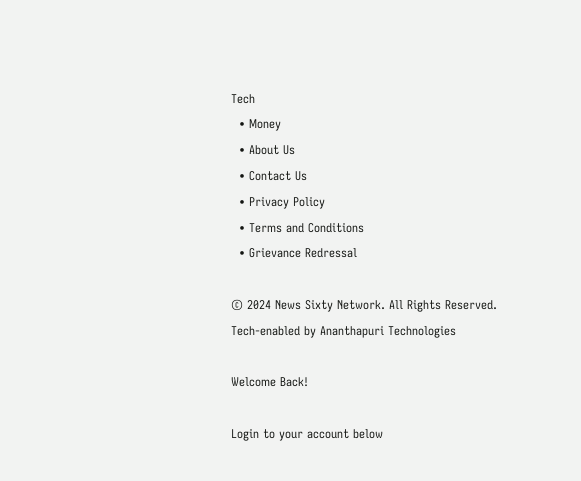Tech
  • Money
  • About Us
  • Contact Us
  • Privacy Policy
  • Terms and Conditions
  • Grievance Redressal

© 2024 News Sixty Network. All Rights Reserved.
Tech-enabled by Ananthapuri Technologies

Welcome Back!

Login to your account below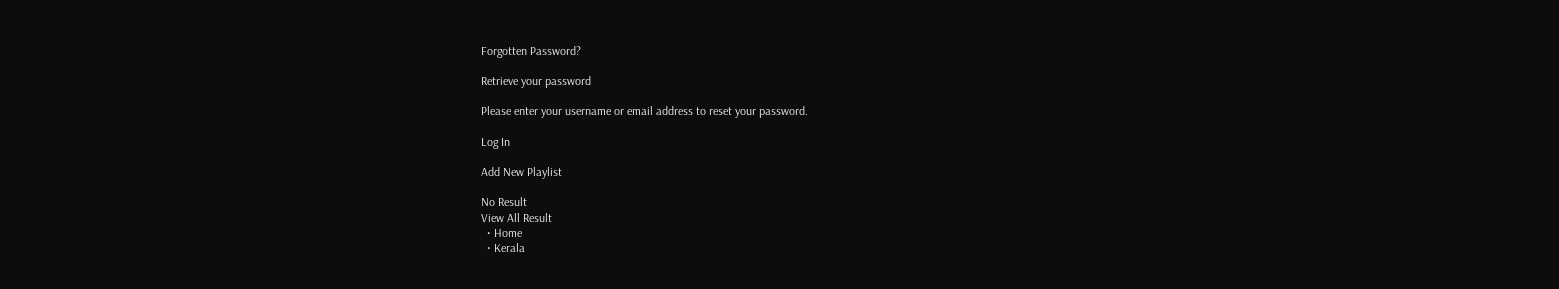Forgotten Password?

Retrieve your password

Please enter your username or email address to reset your password.

Log In

Add New Playlist

No Result
View All Result
  • Home
  • Kerala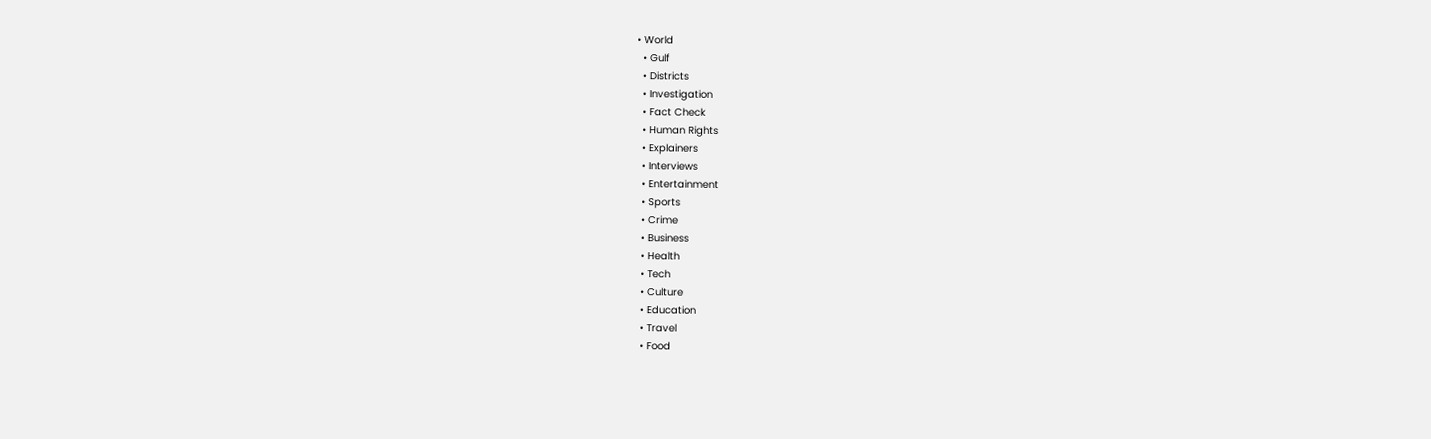• World
  • Gulf
  • Districts
  • Investigation
  • Fact Check
  • Human Rights
  • Explainers
  • Interviews
  • Entertainment
  • Sports
  • Crime
  • Business
  • Health
  • Tech
  • Culture
  • Education
  • Travel
  • Food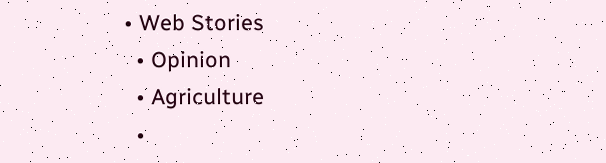• Web Stories
  • Opinion
  • Agriculture
  •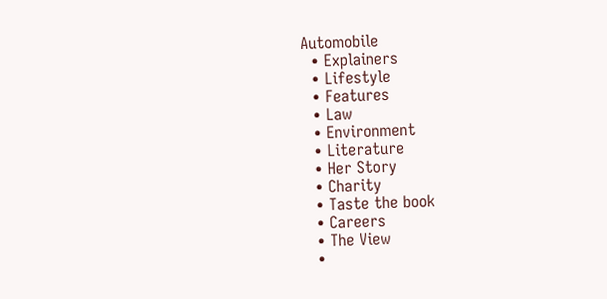Automobile
  • Explainers
  • Lifestyle
  • Features
  • Law
  • Environment
  • Literature
  • Her Story
  • Charity
  • Taste the book
  • Careers
  • The View
  •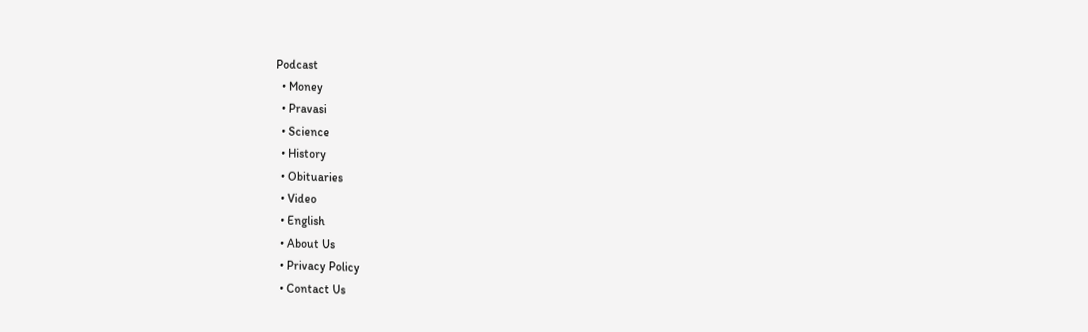Podcast
  • Money
  • Pravasi
  • Science
  • History
  • Obituaries
  • Video
  • English
  • About Us
  • Privacy Policy
  • Contact Us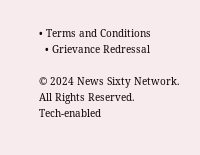• Terms and Conditions
  • Grievance Redressal

© 2024 News Sixty Network. All Rights Reserved.
Tech-enabled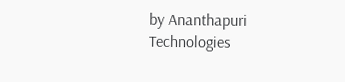by Ananthapuri Technologies